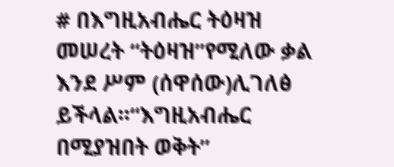# በእግዚአብሔር ትዕዛዝ መሠረት “ትዕዛዝ”የሚለው ቃል እንደ ሥም (ሰዋሰው)ሊገለፅ ይችላል፡፡“እግዚአብሔር በሚያዝበት ወቅት”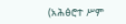(አሕፅሮተ ሥም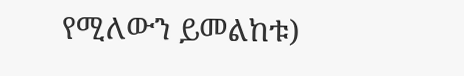የሚለውን ይመልከቱ)